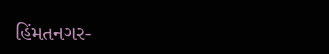હિંમતનગર-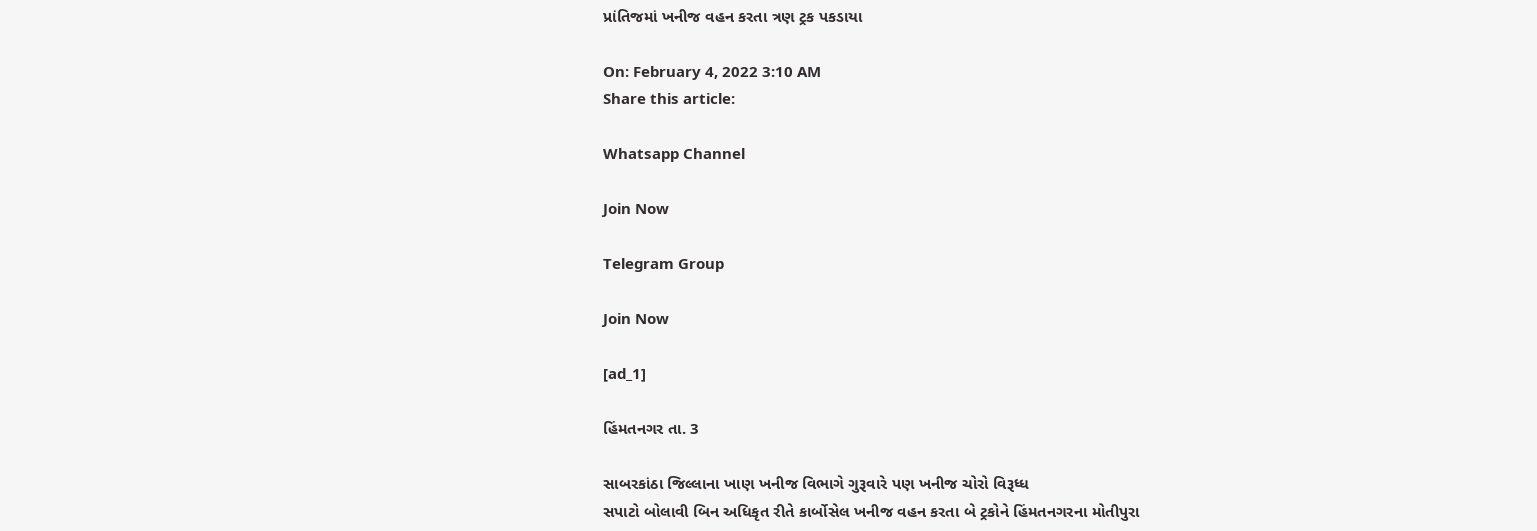પ્રાંતિજમાં ખનીજ વહન કરતા ત્રણ ટ્રક પકડાયા

On: February 4, 2022 3:10 AM
Share this article:

Whatsapp Channel

Join Now

Telegram Group

Join Now

[ad_1]

હિંમતનગર તા. 3

સાબરકાંઠા જિલ્લાના ખાણ ખનીજ વિભાગે ગુરૂવારે પણ ખનીજ ચોરો વિરૂધ્ધ
સપાટો બોલાવી બિન અધિકૃત રીતે કાર્બોસેલ ખનીજ વહન કરતા બે ટ્રકોને હિંમતનગરના મોતીપુરા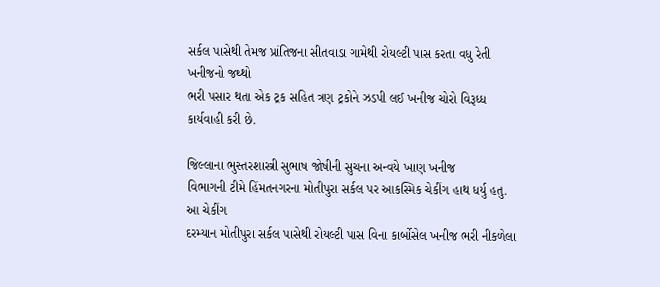સર્કલ પાસેથી તેમજ પ્રાંતિજના સીતવાડા ગામેથી રોયલ્ટી પાસ કરતા વધુ રેતી ખનીજનો જથ્થો
ભરી પસાર થતા એક ટ્રક સહિત ત્રણ ટ્રકોને ઝડપી લઈ ખનીજ ચોરો વિરૂધ્ધ  કાર્યવાહી કરી છે.

જિલ્લાના ભુસ્તરશાસ્ત્રી સુભાષ જોષીની સુચના અન્વયે ખાણ ખનીજ
વિભાગની ટીમે હિંમતનગરના મોતીપુરા સર્કલ પર આકસ્મિક ચેકીંગ હાથ ધર્યુ હતુ. આ ચેકીંગ
દરમ્યાન મોતીપુરા સર્કલ પાસેથી રોયલ્ટી પાસ વિના કાર્બોસેલ ખનીજ ભરી નીકળેલા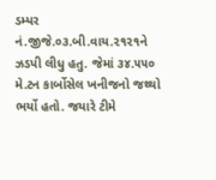ડમ્પર
નં.જીજે.૦૩.બી.વાય.૨૧૨૧ને ઝડપી લીધુ હતુ. જેમાં ૩૪.૫૫૦ મે.ટન કાર્બોસેલ ખનીજનો જથ્થો
ભર્યો હતો. જયારે ટીમે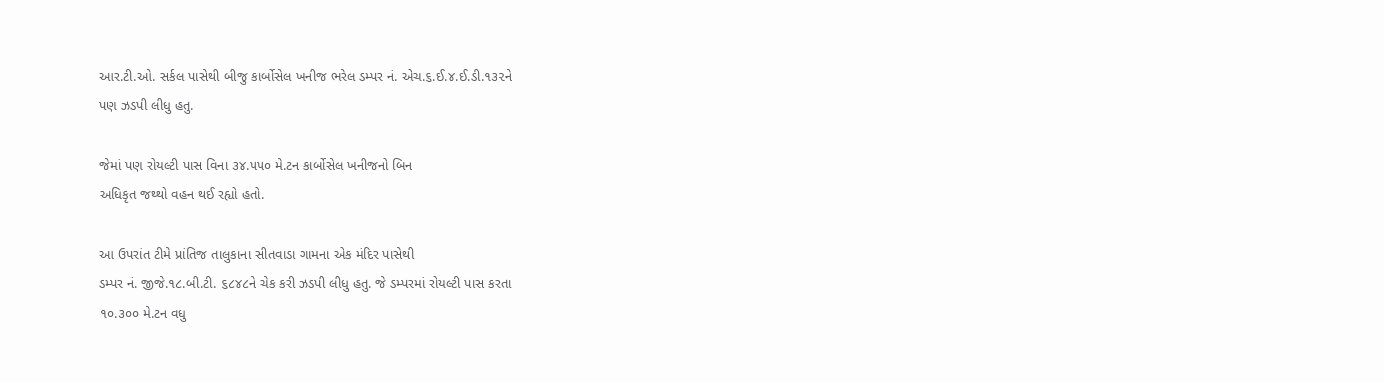આર.ટી.ઓ. સર્કલ પાસેથી બીજુ કાર્બોસેલ ખનીજ ભરેલ ડમ્પર નં. એચ.૬.ઈ.૪.ઈ.ડી.૧૩૨ને
પણ ઝડપી લીધુ હતુ.

જેમાં પણ રોયલ્ટી પાસ વિના ૩૪.૫૫૦ મે.ટન કાર્બોસેલ ખનીજનો બિન
અધિકૃત જથ્થો વહન થઈ રહ્યો હતો.

આ ઉપરાંત ટીમે પ્રાંતિજ તાલુકાના સીતવાડા ગામના એક મંદિર પાસેથી
ડમ્પર નં. જીજે.૧૮.બી.ટી. ૬૮૪૮ને ચેક કરી ઝડપી લીધુ હતુ. જે ડમ્પરમાં રોયલ્ટી પાસ કરતા
૧૦.૩૦૦ મે.ટન વધુ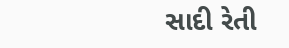સાદી રેતી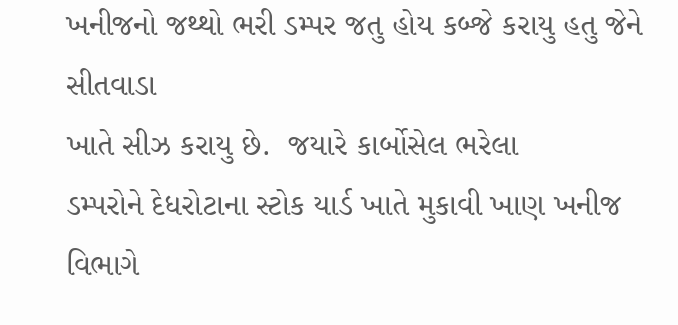ખનીજનો જથ્થો ભરી ડમ્પર જતુ હોય કબ્જે કરાયુ હતુ જેને સીતવાડા
ખાતે સીઝ કરાયુ છે.  જયારે કાર્બોસેલ ભરેલા
ડમ્પરોને દેધરોટાના સ્ટોક યાર્ડ ખાતે મુકાવી ખાણ ખનીજ વિભાગે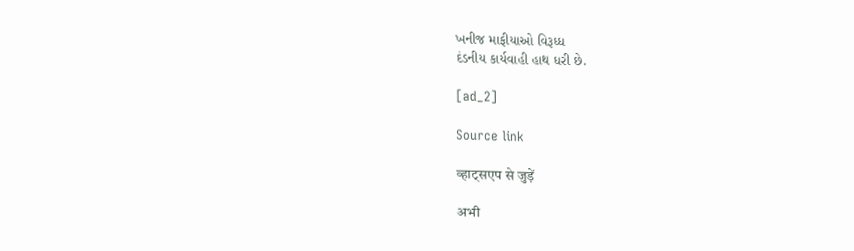ખનીજ માફીયાઓ વિરૂધ્ધ
દંડનીય કાર્યવાહી હાથ ધરી છે.

[ad_2]

Source link

व्हाट्सएप से जुड़ें

अभी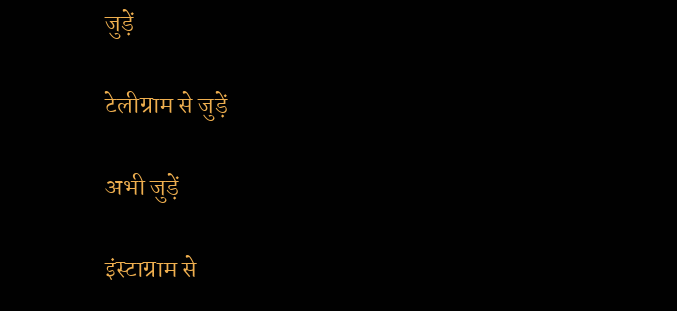जुड़ें

टेलीग्राम से जुड़ें

अभी जुड़ें

इंस्टाग्राम से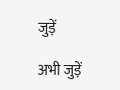जुड़ें

अभी जुड़ें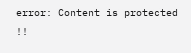error: Content is protected !!